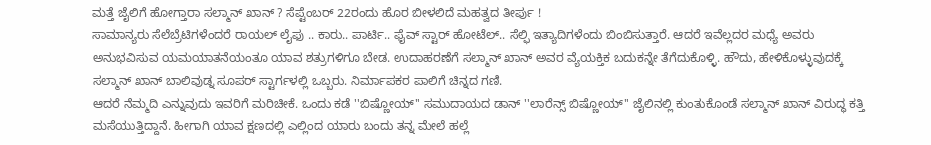ಮತ್ತೆ ಜೈಲಿಗೆ ಹೋಗ್ತಾರಾ ಸಲ್ಮಾನ್ ಖಾನ್ ? ಸೆಪ್ಟೆಂಬರ್ 22ರಂದು ಹೊರ ಬೀಳಲಿದೆ ಮಹತ್ವದ ತೀರ್ಪು !
ಸಾಮಾನ್ಯರು ಸೆಲೆಬ್ರೆಟಿಗಳೆಂದರೆ ರಾಯಲ್ ಲೈಫು .. ಕಾರು.. ಪಾರ್ಟಿ.. ಫೈವ್ ಸ್ಟಾರ್ ಹೋಟೆಲ್.. ಸೆಲ್ಫಿ ಇತ್ಯಾದಿಗಳೆಂದು ಬಿಂಬಿಸುತ್ತಾರೆ. ಆದರೆ ಇವೆಲ್ಲದರ ಮಧ್ಯೆ ಅವರು ಅನುಭವಿಸುವ ಯಮಯಾತನೆಯಂತೂ ಯಾವ ಶತ್ರುಗಳಿಗೂ ಬೇಡ. ಉದಾಹರಣೆಗೆ ಸಲ್ಮಾನ್ ಖಾನ್ ಅವರ ವ್ಯೆಯಕ್ತಿಕ ಬದುಕನ್ನೇ ತೆಗೆದುಕೊಳ್ಳಿ. ಹೌದು, ಹೇಳಿಕೊಳ್ಳುವುದಕ್ಕೆ ಸಲ್ಮಾನ್ ಖಾನ್ ಬಾಲಿವುಡ್ನ ಸೂಪರ್ ಸ್ಟಾರ್ಗಳಲ್ಲಿ ಒಬ್ಬರು. ನಿರ್ಮಾಪಕರ ಪಾಲಿಗೆ ಚಿನ್ನದ ಗಣಿ.
ಆದರೆ ನೆಮ್ಮದಿ ಎನ್ನುವುದು ಇವರಿಗೆ ಮರಿಚೀಕೆ. ಒಂದು ಕಡೆ ''ಬಿಷ್ಣೋಯ್'' ಸಮುದಾಯದ ಡಾನ್ ''ಲಾರೆನ್ಸ್ ಬಿಷ್ಣೋಯ್'' ಜೈಲಿನಲ್ಲಿ ಕುಂತುಕೊಂಡೆ ಸಲ್ಮಾನ್ ಖಾನ್ ವಿರುದ್ಧ ಕತ್ತಿ ಮಸೆಯುತ್ತಿದ್ದಾನೆ. ಹೀಗಾಗಿ ಯಾವ ಕ್ಷಣದಲ್ಲಿ ಎಲ್ಲಿಂದ ಯಾರು ಬಂದು ತನ್ನ ಮೇಲೆ ಹಲ್ಲೆ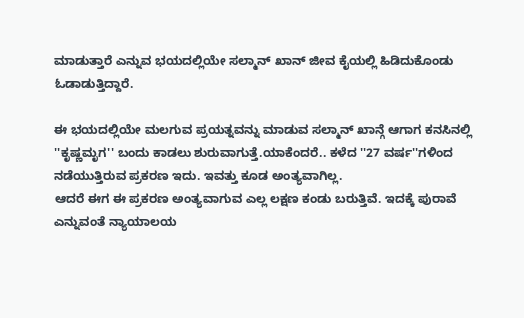ಮಾಡುತ್ತಾರೆ ಎನ್ನುವ ಭಯದಲ್ಲಿಯೇ ಸಲ್ಮಾನ್ ಖಾನ್ ಜೀವ ಕೈಯಲ್ಲಿ ಹಿಡಿದುಕೊಂಡು ಓಡಾಡುತ್ತಿದ್ದಾರೆ.

ಈ ಭಯದಲ್ಲಿಯೇ ಮಲಗುವ ಪ್ರಯತ್ನವನ್ನು ಮಾಡುವ ಸಲ್ಮಾನ್ ಖಾನ್ಗೆ ಆಗಾಗ ಕನಸಿನಲ್ಲಿ ''ಕೃಷ್ಣಮೃಗ'' ಬಂದು ಕಾಡಲು ಶುರುವಾಗುತ್ತೆ.ಯಾಕೆಂದರೆ.. ಕಳೆದ ''27 ವರ್ಷ''ಗಳಿಂದ ನಡೆಯುತ್ತಿರುವ ಪ್ರಕರಣ ಇದು. ಇವತ್ತು ಕೂಡ ಅಂತ್ಯವಾಗಿಲ್ಲ.
ಆದರೆ ಈಗ ಈ ಪ್ರಕರಣ ಅಂತ್ಯವಾಗುವ ಎಲ್ಲ ಲಕ್ಷಣ ಕಂಡು ಬರುತ್ತಿವೆ. ಇದಕ್ಕೆ ಪುರಾವೆ ಎನ್ನುವಂತೆ ನ್ಯಾಯಾಲಯ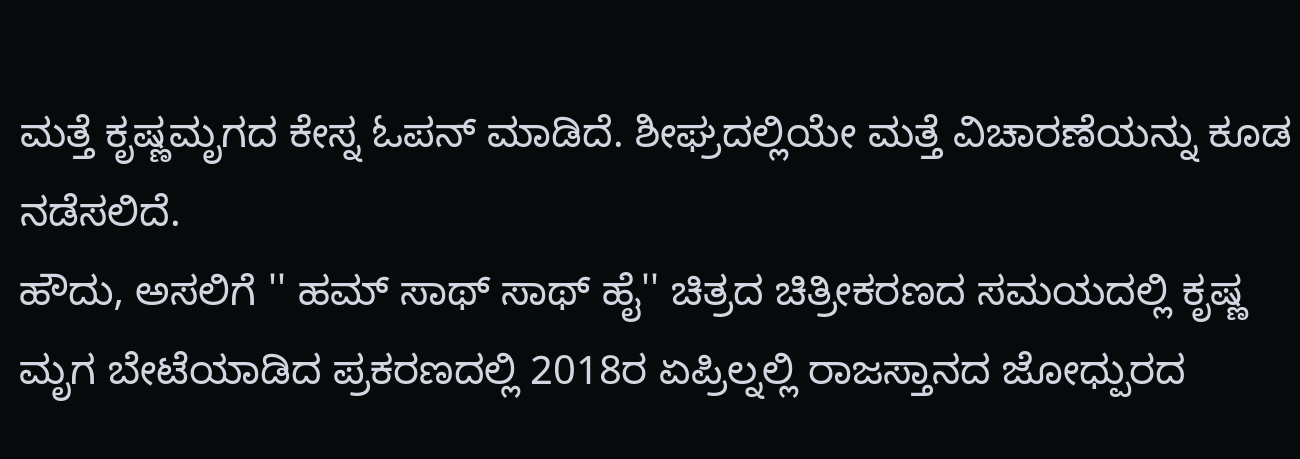ಮತ್ತೆ ಕೃಷ್ಣಮೃಗದ ಕೇಸ್ನ ಓಪನ್ ಮಾಡಿದೆ. ಶೀಘ್ರದಲ್ಲಿಯೇ ಮತ್ತೆ ವಿಚಾರಣೆಯನ್ನು ಕೂಡ ನಡೆಸಲಿದೆ.
ಹೌದು, ಅಸಲಿಗೆ '' ಹಮ್ ಸಾಥ್ ಸಾಥ್ ಹೈ'' ಚಿತ್ರದ ಚಿತ್ರೀಕರಣದ ಸಮಯದಲ್ಲಿ ಕೃಷ್ಣ ಮೃಗ ಬೇಟೆಯಾಡಿದ ಪ್ರಕರಣದಲ್ಲಿ 2018ರ ಏಪ್ರಿಲ್ನಲ್ಲಿ ರಾಜಸ್ತಾನದ ಜೋಧ್ಪುರದ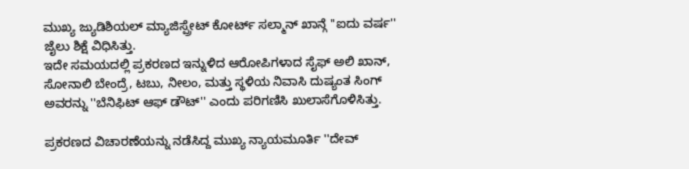ಮುಖ್ಯ ಜ್ಯುಡಿಶಿಯಲ್ ಮ್ಯಾಜಿಸ್ಪ್ರೇಟ್ ಕೋರ್ಟ್ ಸಲ್ಮಾನ್ ಖಾನ್ಗೆ ''ಐದು ವರ್ಷ'' ಜೈಲು ಶಿಕ್ಷೆ ವಿಧಿಸಿತ್ತು.
ಇದೇ ಸಮಯದಲ್ಲಿ ಪ್ರಕರಣದ ಇನ್ನುಳಿದ ಆರೋಪಿಗಳಾದ ಸೈಫ್ ಅಲಿ ಖಾನ್, ಸೋನಾಲಿ ಬೇಂದ್ರೆ, ಟಬು, ನೀಲಂ, ಮತ್ತು ಸ್ಥಳಿಯ ನಿವಾಸಿ ದುಷ್ಯಂತ ಸಿಂಗ್ ಅವರನ್ನು ''ಬೆನಿಫಿಟ್ ಆಫ್ ಡೌಟ್'' ಎಂದು ಪರಿಗಣಿಸಿ ಖುಲಾಸೆಗೊಳಿಸಿತ್ತು.

ಪ್ರಕರಣದ ವಿಚಾರಣೆಯನ್ನು ನಡೆಸಿದ್ದ ಮುಖ್ಯ ನ್ಯಾಯಮೂರ್ತಿ ''ದೇವ್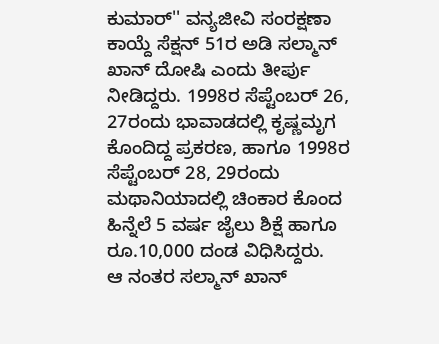ಕುಮಾರ್'' ವನ್ಯಜೀವಿ ಸಂರಕ್ಷಣಾ ಕಾಯ್ದೆ ಸೆಕ್ಷನ್ 51ರ ಅಡಿ ಸಲ್ಮಾನ್ ಖಾನ್ ದೋಷಿ ಎಂದು ತೀರ್ಪು ನೀಡಿದ್ದರು. 1998ರ ಸೆಪ್ಟೆಂಬರ್ 26, 27ರಂದು ಭಾವಾಡದಲ್ಲಿ ಕೃಷ್ಣಮೃಗ ಕೊಂದಿದ್ದ ಪ್ರಕರಣ, ಹಾಗೂ 1998ರ ಸೆಪ್ಟೆಂಬರ್ 28, 29ರಂದು ಮಥಾನಿಯಾದಲ್ಲಿ ಚಿಂಕಾರ ಕೊಂದ ಹಿನ್ನೆಲೆ 5 ವರ್ಷ ಜೈಲು ಶಿಕ್ಷೆ ಹಾಗೂ ರೂ.10,000 ದಂಡ ವಿಧಿಸಿದ್ದರು.
ಆ ನಂತರ ಸಲ್ಮಾನ್ ಖಾನ್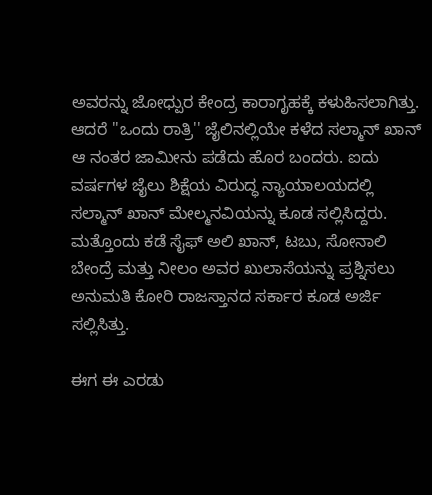ಅವರನ್ನು ಜೋಧ್ಪುರ ಕೇಂದ್ರ ಕಾರಾಗೃಹಕ್ಕೆ ಕಳುಹಿಸಲಾಗಿತ್ತು. ಆದರೆ ''ಒಂದು ರಾತ್ರಿ'' ಜೈಲಿನಲ್ಲಿಯೇ ಕಳೆದ ಸಲ್ಮಾನ್ ಖಾನ್ ಆ ನಂತರ ಜಾಮೀನು ಪಡೆದು ಹೊರ ಬಂದರು. ಐದು ವರ್ಷಗಳ ಜೈಲು ಶಿಕ್ಷೆಯ ವಿರುದ್ಧ ನ್ಯಾಯಾಲಯದಲ್ಲಿ ಸಲ್ಮಾನ್ ಖಾನ್ ಮೇಲ್ಮನವಿಯನ್ನು ಕೂಡ ಸಲ್ಲಿಸಿದ್ದರು. ಮತ್ತೊಂದು ಕಡೆ ಸೈಫ್ ಅಲಿ ಖಾನ್, ಟಬು, ಸೋನಾಲಿ ಬೇಂದ್ರೆ ಮತ್ತು ನೀಲಂ ಅವರ ಖುಲಾಸೆಯನ್ನು ಪ್ರಶ್ನಿಸಲು ಅನುಮತಿ ಕೋರಿ ರಾಜಸ್ತಾನದ ಸರ್ಕಾರ ಕೂಡ ಅರ್ಜಿ ಸಲ್ಲಿಸಿತ್ತು.

ಈಗ ಈ ಎರಡು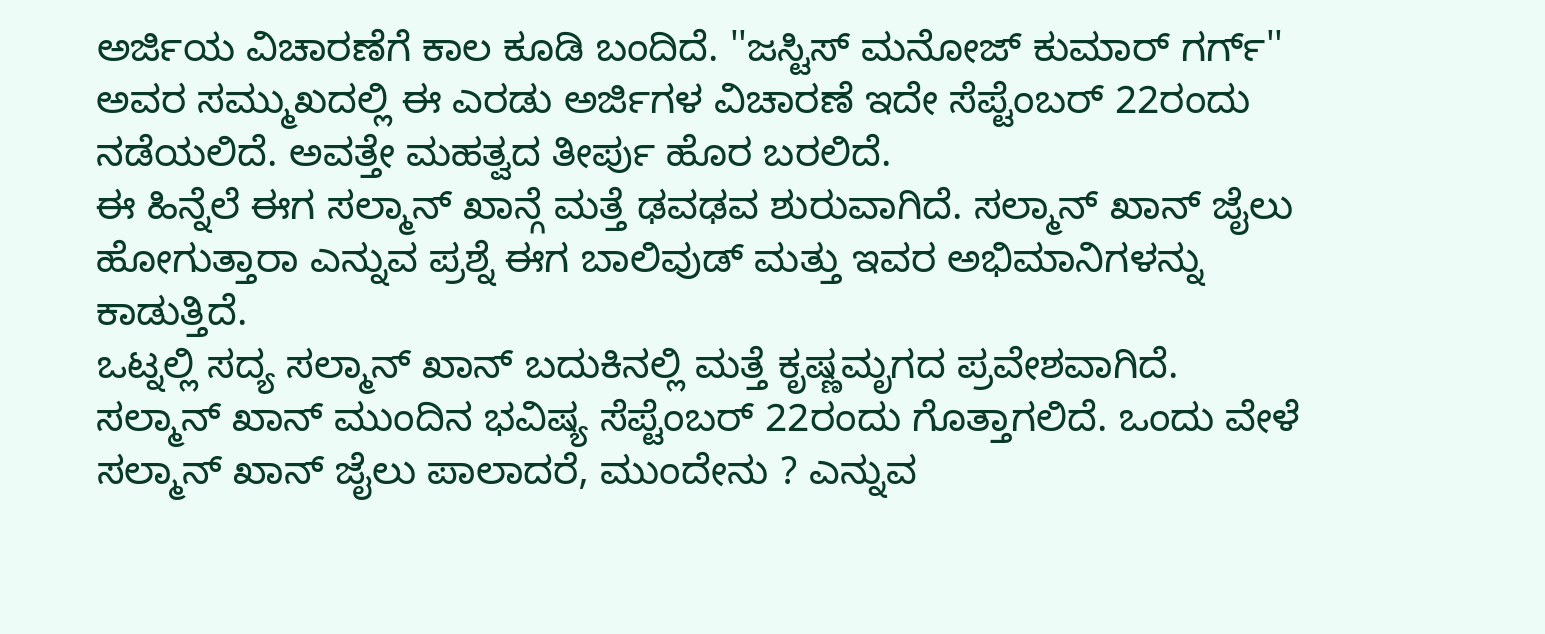ಅರ್ಜಿಯ ವಿಚಾರಣೆಗೆ ಕಾಲ ಕೂಡಿ ಬಂದಿದೆ. ''ಜಸ್ಟಿಸ್ ಮನೋಜ್ ಕುಮಾರ್ ಗರ್ಗ್'' ಅವರ ಸಮ್ಮುಖದಲ್ಲಿ ಈ ಎರಡು ಅರ್ಜಿಗಳ ವಿಚಾರಣೆ ಇದೇ ಸೆಪ್ಟೆಂಬರ್ 22ರಂದು ನಡೆಯಲಿದೆ. ಅವತ್ತೇ ಮಹತ್ವದ ತೀರ್ಪು ಹೊರ ಬರಲಿದೆ.
ಈ ಹಿನ್ನೆಲೆ ಈಗ ಸಲ್ಮಾನ್ ಖಾನ್ಗೆ ಮತ್ತೆ ಢವಢವ ಶುರುವಾಗಿದೆ. ಸಲ್ಮಾನ್ ಖಾನ್ ಜೈಲು ಹೋಗುತ್ತಾರಾ ಎನ್ನುವ ಪ್ರಶ್ನೆ ಈಗ ಬಾಲಿವುಡ್ ಮತ್ತು ಇವರ ಅಭಿಮಾನಿಗಳನ್ನು ಕಾಡುತ್ತಿದೆ.
ಒಟ್ನಲ್ಲಿ ಸದ್ಯ ಸಲ್ಮಾನ್ ಖಾನ್ ಬದುಕಿನಲ್ಲಿ ಮತ್ತೆ ಕೃಷ್ಣಮೃಗದ ಪ್ರವೇಶವಾಗಿದೆ. ಸಲ್ಮಾನ್ ಖಾನ್ ಮುಂದಿನ ಭವಿಷ್ಯ ಸೆಪ್ಟೆಂಬರ್ 22ರಂದು ಗೊತ್ತಾಗಲಿದೆ. ಒಂದು ವೇಳೆ ಸಲ್ಮಾನ್ ಖಾನ್ ಜೈಲು ಪಾಲಾದರೆ, ಮುಂದೇನು ? ಎನ್ನುವ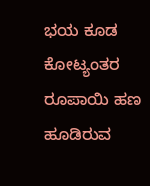ಭಯ ಕೂಡ ಕೋಟ್ಯಂತರ ರೂಪಾಯಿ ಹಣ ಹೂಡಿರುವ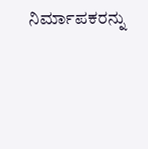ನಿರ್ಮಾಪಕರನ್ನು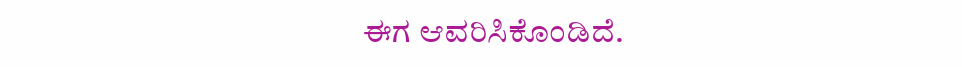ಈಗ ಆವರಿಸಿಕೊಂಡಿದೆ.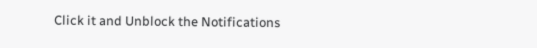Click it and Unblock the Notifications